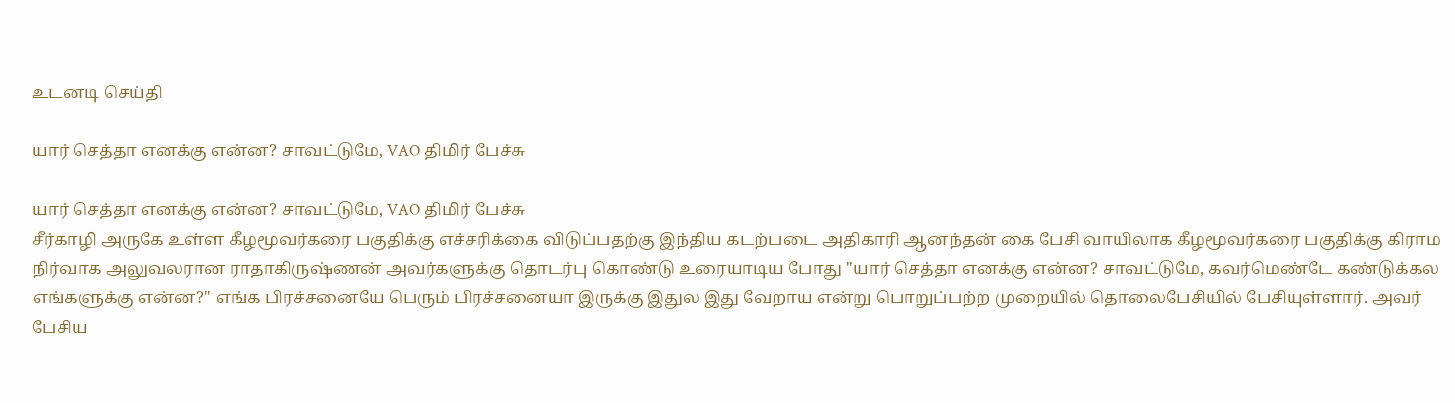உடனடி செய்தி

யார் செத்தா எனக்கு என்ன? சாவட்டுமே, VAO திமிர் பேச்சு

யார் செத்தா எனக்கு என்ன? சாவட்டுமே, VAO திமிர் பேச்சு
சீர்காழி அருகே உள்ள கீழமூவர்கரை பகுதிக்கு எச்சரிக்கை விடுப்பதற்கு இந்திய கடற்படை அதிகாரி ஆனந்தன் கை பேசி வாயிலாக கீழமூவர்கரை பகுதிக்கு கிராம நிர்வாக அலுவலரான ராதாகிருஷ்ணன் அவர்களுக்கு தொடர்பு கொண்டு உரையாடிய போது "யார் செத்தா எனக்கு என்ன? சாவட்டுமே, கவர்மெண்டே கண்டுக்கல எங்களுக்கு என்ன?" எங்க பிரச்சனையே பெரும் பிரச்சனையா இருக்கு இதுல இது வேறாய என்று பொறுப்பற்ற முறையில் தொலைபேசியில் பேசியுள்ளார். அவர் பேசிய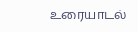உரையாடல்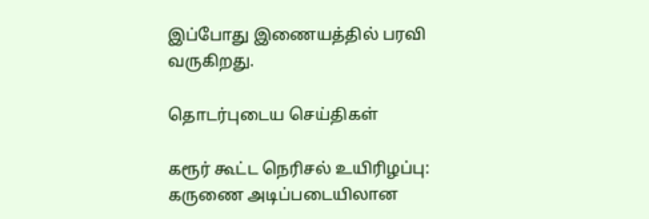இப்போது இணையத்தில் பரவி வருகிறது.

தொடர்புடைய செய்திகள்

கரூர் கூட்ட நெரிசல் உயிரிழப்பு: கருணை அடிப்படையிலான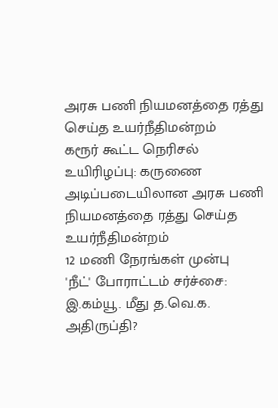அரசு பணி நியமனத்தை ரத்து செய்த உயர்நீதிமன்றம்
கரூர் கூட்ட நெரிசல் உயிரிழப்பு: கருணை அடிப்படையிலான அரசு பணி நியமனத்தை ரத்து செய்த உயர்நீதிமன்றம்
12 மணி நேரங்கள் முன்பு
'நீட்' போராட்டம் சர்ச்சை: இ.கம்யூ. மீது த.வெ.க. அதிருப்தி?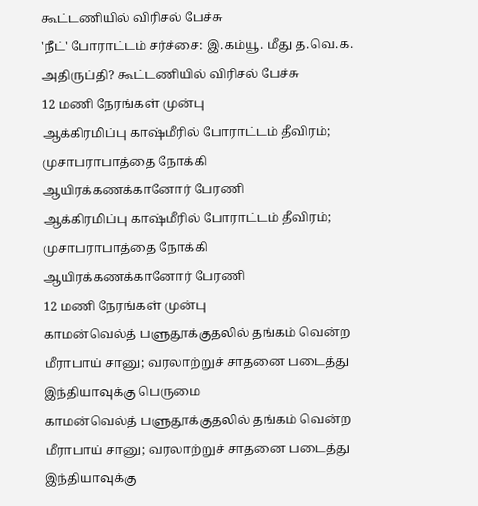கூட்டணியில் விரிசல் பேச்சு
'நீட்' போராட்டம் சர்ச்சை: இ.கம்யூ. மீது த.வெ.க. அதிருப்தி? கூட்டணியில் விரிசல் பேச்சு
12 மணி நேரங்கள் முன்பு
ஆக்கிரமிப்பு காஷ்மீரில் போராட்டம் தீவிரம்; முசாபராபாத்தை நோக்கி ஆயிரக்கணக்கானோர் பேரணி
ஆக்கிரமிப்பு காஷ்மீரில் போராட்டம் தீவிரம்; முசாபராபாத்தை நோக்கி ஆயிரக்கணக்கானோர் பேரணி
12 மணி நேரங்கள் முன்பு
காமன்வெல்த் பளுதூக்குதலில் தங்கம் வென்ற மீராபாய் சானு; வரலாற்றுச் சாதனை படைத்து இந்தியாவுக்கு பெருமை
காமன்வெல்த் பளுதூக்குதலில் தங்கம் வென்ற மீராபாய் சானு; வரலாற்றுச் சாதனை படைத்து இந்தியாவுக்கு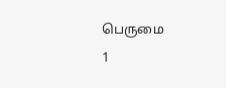பெருமை
1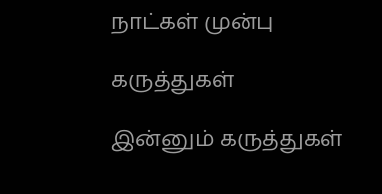நாட்கள் முன்பு

கருத்துகள்

இன்னும் கருத்துகள்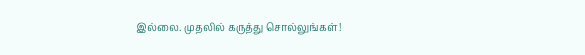இல்லை. முதலில் கருத்து சொல்லுங்கள்!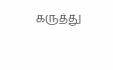கருத்து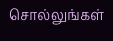சொல்லுங்கள்